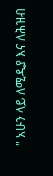" አሁን ላይ ለሚዲያ እና ለሕዝብ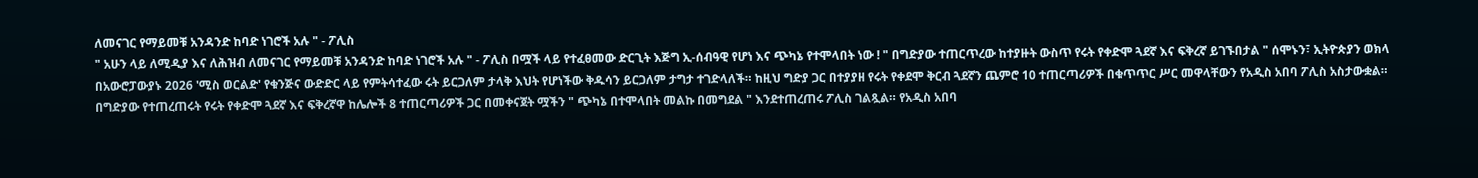ለመናገር የማይመቹ አንዳንድ ከባድ ነገሮች አሉ " - ፖሊስ
" አሁን ላይ ለሚዲያ እና ለሕዝብ ለመናገር የማይመቹ አንዳንድ ከባድ ነገሮች አሉ " - ፖሊስ በሟች ላይ የተፈፀመው ድርጊት እጅግ ኢ-ሰብዓዊ የሆነ እና ጭካኔ የተሞላበት ነው ! " በግድያው ተጠርጥረው ከተያዙት ውስጥ የሩት የቀድሞ ጓደኛ እና ፍቅረኛ ይገኙበታል " ሰሞኑን፣ ኢትዮጵያን ወክላ በአውሮፓውያኑ 2026 'ሚስ ወርልድ' የቁንጅና ውድድር ላይ የምትሳተፈው ሩት ይርጋለም ታላቅ እህት የሆነችው ቅዱሳን ይርጋለም ታግታ ተገድላለች። ከዚህ ግድያ ጋር በተያያዘ የሩት የቀደሞ ቅርብ ጓደኛን ጨምሮ 10 ተጠርጣሪዎች በቁጥጥር ሥር መዋላቸውን የአዲስ አበባ ፖሊስ አስታውቋል። በግድያው የተጠረጠሩት የሩት የቀድሞ ጓደኛ እና ፍቅረኛዋ ከሌሎች 8 ተጠርጣሪዎች ጋር በመቀናጀት ሟችን " ጭካኔ በተሞላበት መልኩ በመግደል " እንደተጠረጠሩ ፖሊስ ገልጿል። የአዲስ አበባ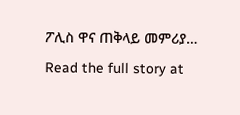ፖሊስ ዋና ጠቅላይ መምሪያ…
Read the full story at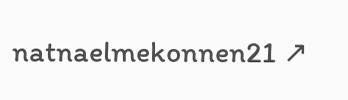natnaelmekonnen21 ↗